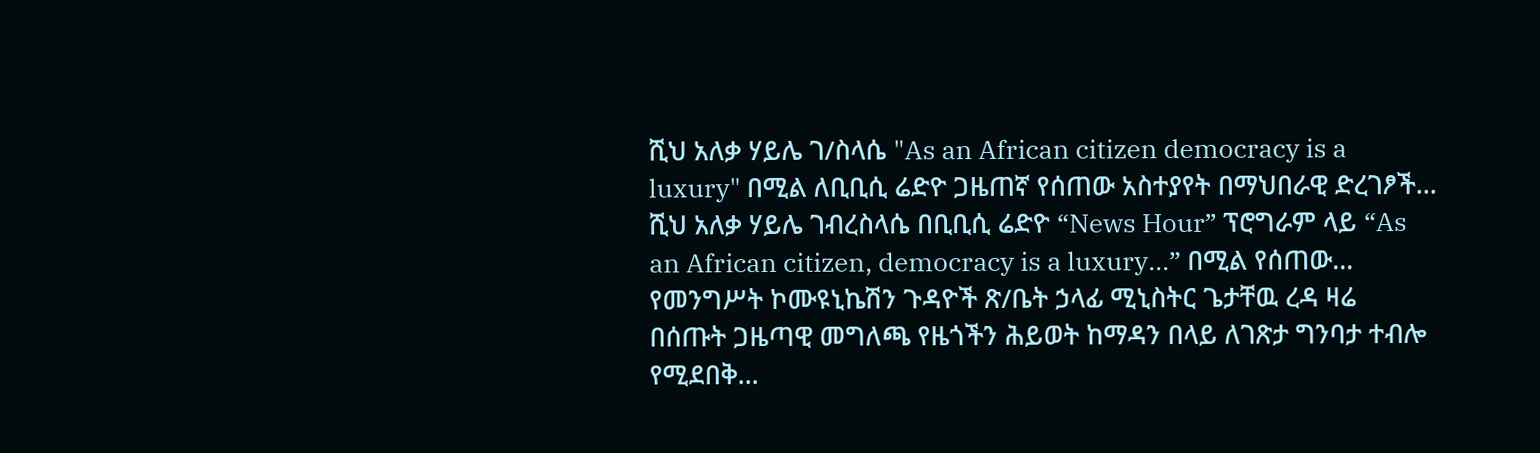ሺህ አለቃ ሃይሌ ገ/ስላሴ "As an African citizen democracy is a luxury" በሚል ለቢቢሲ ሬድዮ ጋዜጠኛ የሰጠው አስተያየት በማህበራዊ ድረገፆች…
ሺህ አለቃ ሃይሌ ገብረስላሴ በቢቢሲ ሬድዮ “News Hour” ፕሮግራም ላይ “As an African citizen, democracy is a luxury…” በሚል የሰጠው…
የመንግሥት ኮሙዩኒኬሽን ጉዳዮች ጽ/ቤት ኃላፊ ሚኒስትር ጌታቸዉ ረዳ ዛሬ በሰጡት ጋዜጣዊ መግለጫ የዜጎችን ሕይወት ከማዳን በላይ ለገጽታ ግንባታ ተብሎ የሚደበቅ…